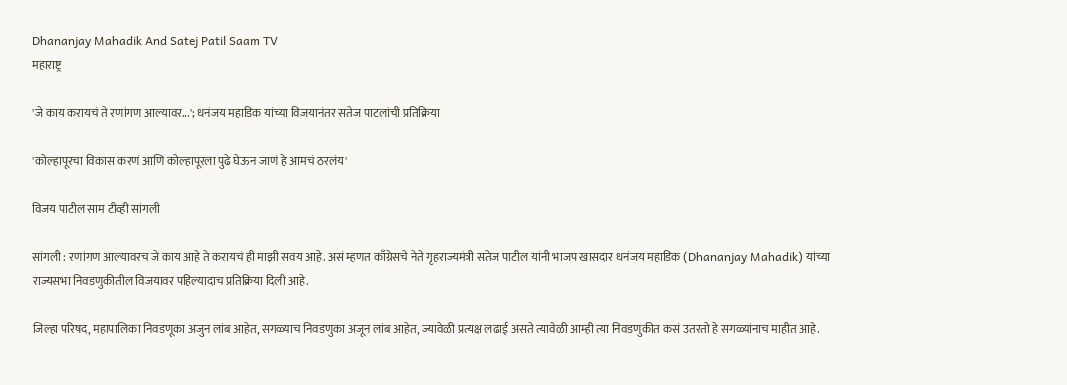Dhananjay Mahadik And Satej Patil Saam TV
महाराष्ट्र

'जे काय करायचं ते रणांगण आल्यावर...'; धनंजय महाडिक यांच्या विजयानंतर सतेज पाटलांची प्रतिक्रिया

'कोल्हापूरचा विकास करणं आणि कोल्हापूरला पुढे घेऊन जाणं हे आमचं ठरलंय'

विजय पाटील साम टीव्ही सांगली

सांगली : रणांगण आल्यावरच जे काय आहे ते करायचं ही माझी सवय आहे. असं म्हणत काँग्रेसचे नेते गृहराज्यमंत्री सतेज पाटील यांनी भाजप खासदार धनंजय महाडिक (Dhananjay Mahadik) यांच्या राज्यसभा निवडणुकीतील विजयावर पहिल्यादाच प्रतिक्रिया दिली आहे.

जिल्हा परिषद, महापालिका निवडणूका अजुन लांब आहेत, सगळ्याच निवडणुका अजून लांब आहेत, ज्यावेळी प्रत्यक्ष लढाई असते त्यावेळी आम्ही त्या निवडणुकीत कसं उतरतो हे सगळ्यांनाच माहीत आहे.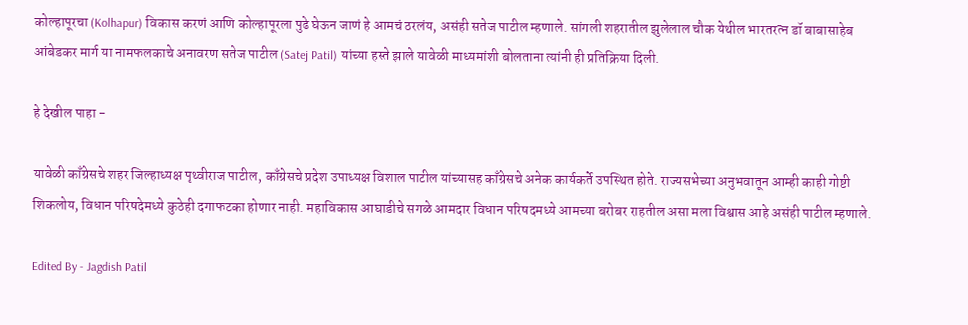कोल्हापूरचा (Kolhapur) विकास करणं आणि कोल्हापूरला पुढे घेऊन जाणं हे आमचं ठरलंय, असंही सतेज पाटील म्हणाले. सांगली शहरातील झुलेलाल चौक येथील भारतरत्न डॉ बाबासाहेब आंबेडकर मार्ग या नामफलकाचे अनावरण सतेज पाटील (Satej Patil) यांच्या हस्ते झाले यावेळी माध्यमांशी बोलताना त्यांनी ही प्रतिक्रिया दिली.

हे देखील पाहा -

यावेळी काँग्रेसचे शहर जिल्हाध्यक्ष पृथ्वीराज पाटील, काँग्रेसचे प्रदेश उपाध्यक्ष विशाल पाटील यांच्यासह काँग्रेसचे अनेक कार्यकर्ते उपस्थित होते. राज्यसभेच्या अनुभवातून आम्ही काही गोष्टी शिकलोय, विधान परिषदेमध्ये कुठेही दगाफटका होणार नाही. महाविकास आघाडीचे सगळे आमदार विधान परिषदमध्ये आमच्या बरोबर राहतील असा मला विश्वास आहे असंही पाटील म्हणाले.

Edited By - Jagdish Patil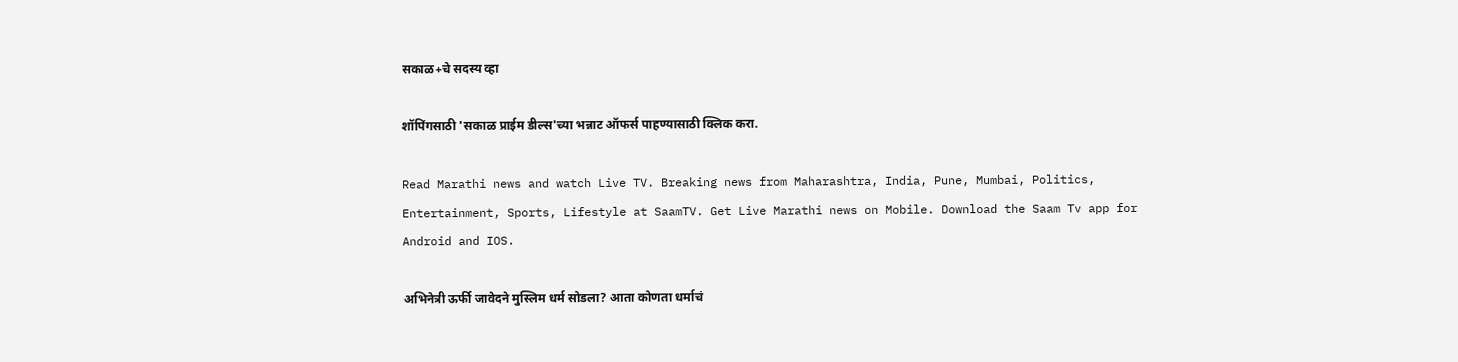सकाळ+चे सदस्य व्हा

शॉपिंगसाठी 'सकाळ प्राईम डील्स'च्या भन्नाट ऑफर्स पाहण्यासाठी क्लिक करा.

Read Marathi news and watch Live TV. Breaking news from Maharashtra, India, Pune, Mumbai, Politics, Entertainment, Sports, Lifestyle at SaamTV. Get Live Marathi news on Mobile. Download the Saam Tv app for Android and IOS.

अभिनेत्री ऊर्फी जावेदने मुस्लिम धर्म सोडला? आता कोणता धर्माचं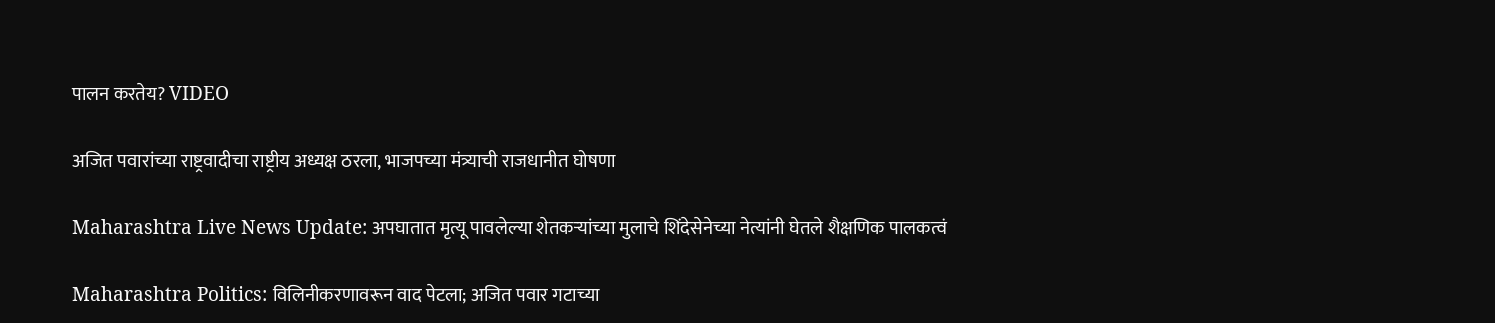पालन करतेय? VIDEO

अजित पवारांच्या राष्ट्रवादीचा राष्ट्रीय अध्यक्ष ठरला, भाजपच्या मंत्र्याची राजधानीत घोषणा

Maharashtra Live News Update: अपघातात मृत्यू पावलेल्या शेतकऱ्यांच्या मुलाचे शिंदेसेनेच्या नेत्यांनी घेतले शैक्षणिक पालकत्वं

Maharashtra Politics: विलिनीकरणावरून वाद पेटला; अजित पवार गटाच्या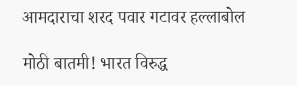आमदाराचा शरद पवार गटावर हल्लाबोल

मोठी बातमी! भारत विरुद्ध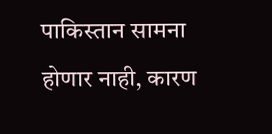पाकिस्तान सामना होणार नाही, कारण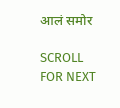आलं समोर

SCROLL FOR NEXT